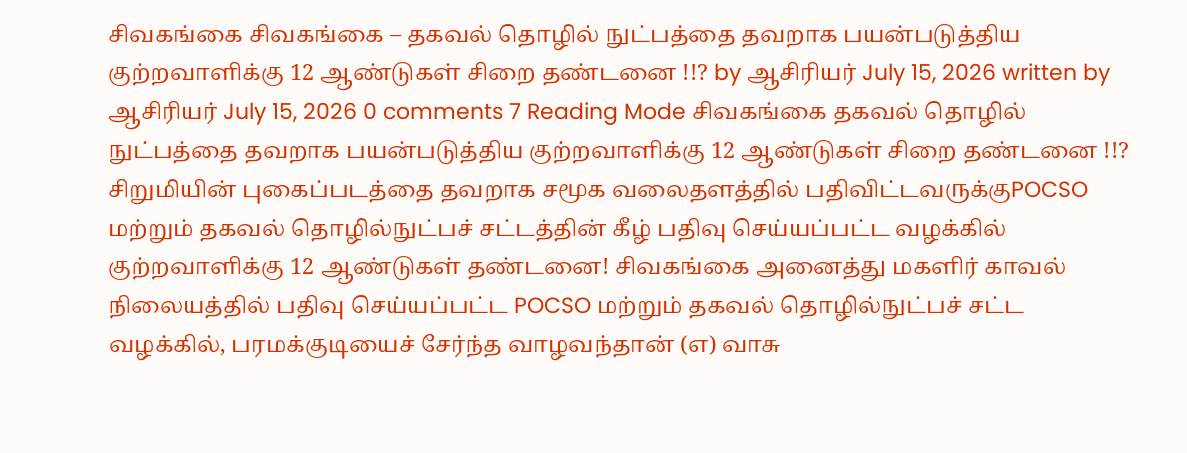சிவகங்கை சிவகங்கை – தகவல் தொழில் நுட்பத்தை தவறாக பயன்படுத்திய குற்றவாளிக்கு 12 ஆண்டுகள் சிறை தண்டனை !!? by ஆசிரியர் July 15, 2026 written by ஆசிரியர் July 15, 2026 0 comments 7 Reading Mode சிவகங்கை தகவல் தொழில் நுட்பத்தை தவறாக பயன்படுத்திய குற்றவாளிக்கு 12 ஆண்டுகள் சிறை தண்டனை !!? சிறுமியின் புகைப்படத்தை தவறாக சமூக வலைதளத்தில் பதிவிட்டவருக்குPOCSO மற்றும் தகவல் தொழில்நுட்பச் சட்டத்தின் கீழ் பதிவு செய்யப்பட்ட வழக்கில் குற்றவாளிக்கு 12 ஆண்டுகள் தண்டனை! சிவகங்கை அனைத்து மகளிர் காவல் நிலையத்தில் பதிவு செய்யப்பட்ட POCSO மற்றும் தகவல் தொழில்நுட்பச் சட்ட வழக்கில், பரமக்குடியைச் சேர்ந்த வாழவந்தான் (எ) வாசு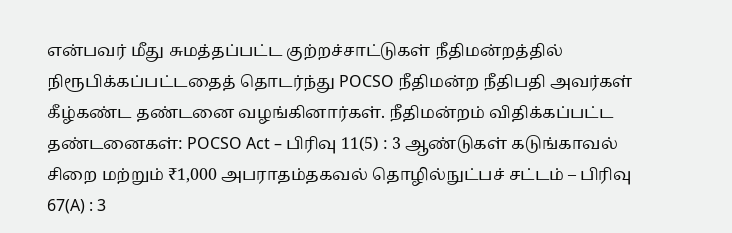என்பவர் மீது சுமத்தப்பட்ட குற்றச்சாட்டுகள் நீதிமன்றத்தில் நிரூபிக்கப்பட்டதைத் தொடர்ந்து POCSO நீதிமன்ற நீதிபதி அவர்கள் கீழ்கண்ட தண்டனை வழங்கினார்கள். நீதிமன்றம் விதிக்கப்பட்ட தண்டனைகள்: POCSO Act – பிரிவு 11(5) : 3 ஆண்டுகள் கடுங்காவல் சிறை மற்றும் ₹1,000 அபராதம்தகவல் தொழில்நுட்பச் சட்டம் – பிரிவு 67(A) : 3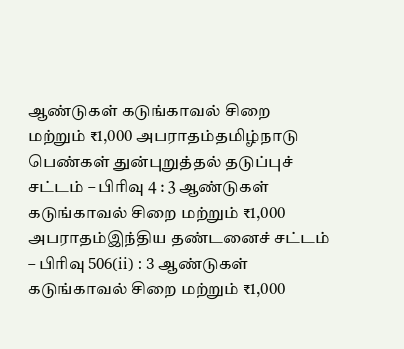ஆண்டுகள் கடுங்காவல் சிறை மற்றும் ₹1,000 அபராதம்தமிழ்நாடு பெண்கள் துன்புறுத்தல் தடுப்புச் சட்டம் – பிரிவு 4 : 3 ஆண்டுகள் கடுங்காவல் சிறை மற்றும் ₹1,000 அபராதம்இந்திய தண்டனைச் சட்டம் – பிரிவு 506(ii) : 3 ஆண்டுகள் கடுங்காவல் சிறை மற்றும் ₹1,000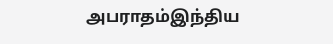அபராதம்இந்திய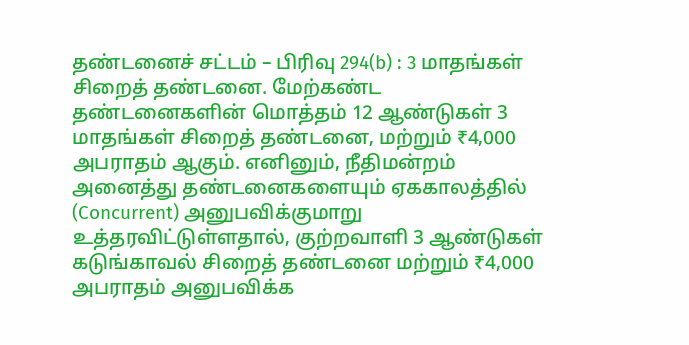தண்டனைச் சட்டம் – பிரிவு 294(b) : 3 மாதங்கள் சிறைத் தண்டனை. மேற்கண்ட தண்டனைகளின் மொத்தம் 12 ஆண்டுகள் 3 மாதங்கள் சிறைத் தண்டனை, மற்றும் ₹4,000 அபராதம் ஆகும். எனினும், நீதிமன்றம் அனைத்து தண்டனைகளையும் ஏககாலத்தில் (Concurrent) அனுபவிக்குமாறு உத்தரவிட்டுள்ளதால், குற்றவாளி 3 ஆண்டுகள் கடுங்காவல் சிறைத் தண்டனை மற்றும் ₹4,000 அபராதம் அனுபவிக்க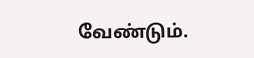வேண்டும்.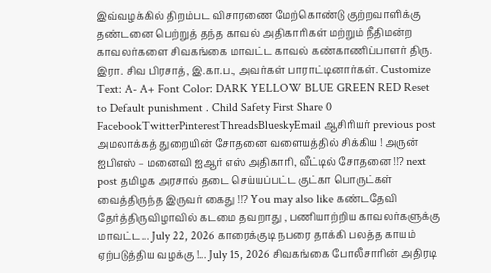இவ்வழக்கில் திறம்பட விசாரணை மேற்கொண்டு குற்றவாளிக்கு தண்டனை பெற்றுத் தந்த காவல் அதிகாரிகள் மற்றும் நீதிமன்ற காவலர்களை சிவகங்கை மாவட்ட காவல் கண்காணிப்பாளர் திரு. இரா. சிவ பிரசாத், இ.கா.ப., அவர்கள் பாராட்டினார்கள். Customize Text: A- A+ Font Color: DARK YELLOW BLUE GREEN RED Reset to Default punishment . Child Safety First Share 0 FacebookTwitterPinterestThreadsBlueskyEmail ஆசிரியர் previous post அமலாக்கத் துறையின் சோதனை வளையத்தில் சிக்கிய ! அருன் ஐபிஎஸ் – மனைவி ஐஆர் எஸ் அதிகாரி, வீட்டில் சோதனை !!? next post தமிழக அரசால் தடை செய்யப்பட்ட குட்கா பொருட்கள் வைத்திருந்த இருவர் கைது !!? You may also like கண்டதேவி தேர்த்திருவிழாவில் கடமை தவறாது , பணியாற்றிய காவலர்களுக்கு மாவட்ட... July 22, 2026 காரைக்குடி நபரை தாக்கி பலத்த காயம் ஏற்படுத்திய வழக்கு !... July 15, 2026 சிவகங்கை போலீசாரின் அதிரடி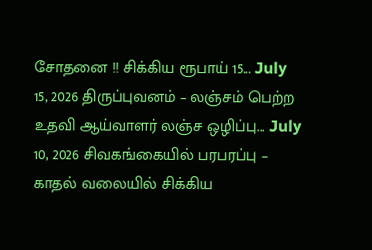சோதனை !! சிக்கிய ரூபாய் 15... July 15, 2026 திருப்புவனம் – லஞ்சம் பெற்ற உதவி ஆய்வாளர் லஞ்ச ஒழிப்பு... July 10, 2026 சிவகங்கையில் பரபரப்பு – காதல் வலையில் சிக்கிய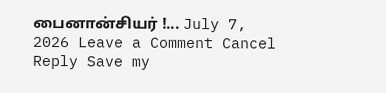பைனான்சியர் !... July 7, 2026 Leave a Comment Cancel Reply Save my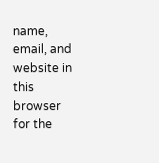name, email, and website in this browser for the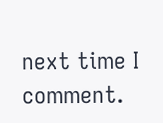next time I comment.